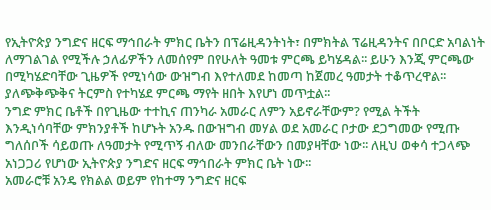የኢትዮጵያ ንግድና ዘርፍ ማኅበራት ምክር ቤትን በፕሬዚዳንትነት፣ በምክትል ፕሬዚዳንትና በቦርድ አባልነት ለማገልገል የሚችሉ ኃለፊዎችን ለመሰየም በየሁለት ዓመቱ ምርጫ ይካሄዳል፡፡ ይሁን እንጂ ምርጫው በሚካሄድባቸው ጊዜዎች የሚነሳው ውዝግብ እየተለመደ ከመጣ ከጀመረ ዓመታት ተቆጥረዋል፡፡ ያለጭቅጭቅና ትርምስ የተካሄደ ምርጫ ማየት ዘበት እየሆነ መጥቷል፡፡
ንግድ ምክር ቤቶች በየጊዜው ተተኪና ጠንካራ አመራር ለምን አይኖራቸውም? የሚል ትችት እንዲነሳባቸው ምክንያቶች ከሆኑት አንዱ በውዝግብ መሃል ወደ አመራር ቦታው ደጋግመው የሚጡ ግለሰቦች ሳይወጡ ለዓመታት የሚጥኝ ብለው መንበራቸውን በመያዛቸው ነው፡፡ ለዚህ ወቀሳ ተጋላጭ አነጋጋሪ የሆነው ኢትዮጵያ ንግድና ዘርፍ ማኅበራት ምክር ቤት ነው፡፡
አመራሮቹ አንዴ የክልል ወይም የከተማ ንግድና ዘርፍ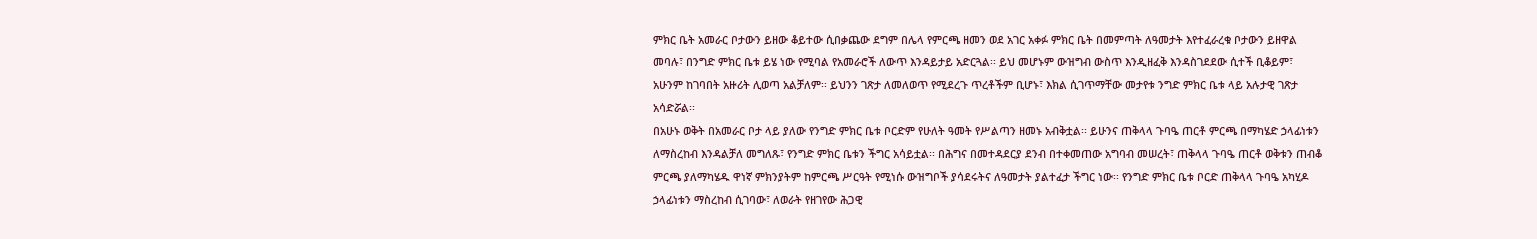ምክር ቤት አመራር ቦታውን ይዘው ቆይተው ሲበቃጨው ደግም በሌላ የምርጫ ዘመን ወደ አገር አቀፉ ምክር ቤት በመምጣት ለዓመታት እየተፈራረቁ ቦታውን ይዘዋል መባሉ፣ በንግድ ምክር ቤቱ ይሄ ነው የሚባል የአመራሮች ለውጥ እንዳይታይ አድርጓል፡፡ ይህ መሆኑም ውዝግብ ውስጥ እንዲዘፈቅ እንዳስገደደው ሲተች ቢቆይም፣ አሁንም ከገባበት አዙሪት ሊወጣ አልቻለም፡፡ ይህንን ገጽታ ለመለወጥ የሚደረጉ ጥረቶችም ቢሆኑ፣ እክል ሲገጥማቸው መታየቱ ንግድ ምክር ቤቱ ላይ አሉታዊ ገጽታ አሳድሯል፡፡
በአሁኑ ወቅት በአመራር ቦታ ላይ ያለው የንግድ ምክር ቤቱ ቦርድም የሁለት ዓመት የሥልጣን ዘመኑ አብቅቷል፡፡ ይሁንና ጠቅላላ ጉባዔ ጠርቶ ምርጫ በማካሄድ ኃላፊነቱን ለማስረከብ እንዳልቻለ መግለጹ፣ የንግድ ምክር ቤቱን ችግር አሳይቷል፡፡ በሕግና በመተዳደርያ ደንብ በተቀመጠው አግባብ መሠረት፣ ጠቅላላ ጉባዔ ጠርቶ ወቅቱን ጠብቆ ምርጫ ያለማካሄዱ ዋነኛ ምክንያትም ከምርጫ ሥርዓት የሚነሱ ውዝግቦች ያሳደሩትና ለዓመታት ያልተፈታ ችግር ነው፡፡ የንግድ ምክር ቤቱ ቦርድ ጠቅላላ ጉባዔ አካሂዶ ኃላፊነቱን ማስረከብ ሲገባው፣ ለወራት የዘገየው ሕጋዊ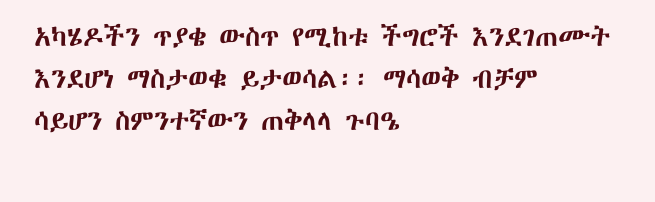አካሄዶችን ጥያቄ ውስጥ የሚከቱ ችግሮች እንደገጠሙት እንደሆነ ማስታወቁ ይታወሳል፡፡ ማሳወቅ ብቻም ሳይሆን ስምንተኛውን ጠቅላላ ጉባዔ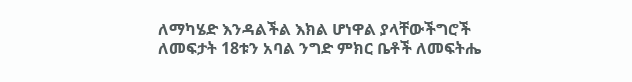ለማካሄድ እንዳልችል እክል ሆነዋል ያላቸውችግሮች ለመፍታት 18ቱን አባል ንግድ ምክር ቤቶች ለመፍትሔ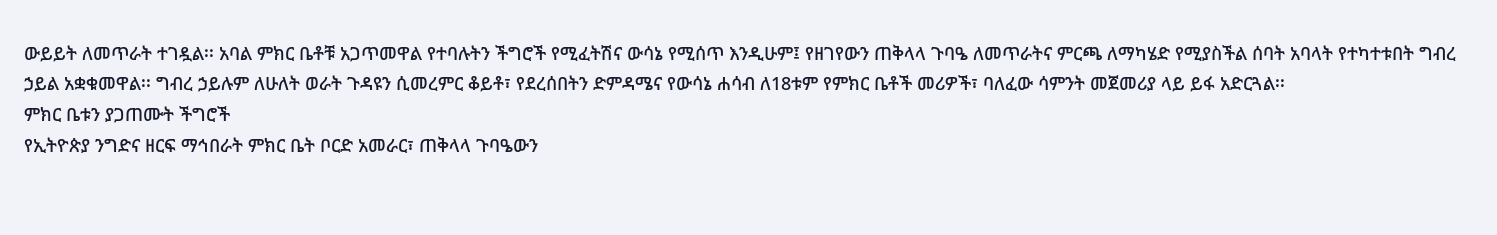ውይይት ለመጥራት ተገዷል፡፡ አባል ምክር ቤቶቹ አጋጥመዋል የተባሉትን ችግሮች የሚፈትሽና ውሳኔ የሚሰጥ እንዲሁም፤ የዘገየውን ጠቅላላ ጉባዔ ለመጥራትና ምርጫ ለማካሄድ የሚያስችል ሰባት አባላት የተካተቱበት ግብረ ኃይል አቋቁመዋል፡፡ ግብረ ኃይሉም ለሁለት ወራት ጉዳዩን ሲመረምር ቆይቶ፣ የደረሰበትን ድምዳሜና የውሳኔ ሐሳብ ለ18ቱም የምክር ቤቶች መሪዎች፣ ባለፈው ሳምንት መጀመሪያ ላይ ይፋ አድርጓል፡፡
ምክር ቤቱን ያጋጠሙት ችግሮች
የኢትዮጵያ ንግድና ዘርፍ ማኅበራት ምክር ቤት ቦርድ አመራር፣ ጠቅላላ ጉባዔውን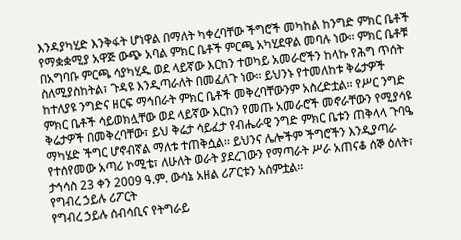እንዳያካሂድ እንቅፋት ሆነዋል በማለት ካቀረባቸው ችግሮች መካከል ከንግድ ምክር ቤቶች የማቋቋሚያ አዋጅ ውጭ አባል ምክር ቤቶች ምርጫ አካሂደዋል መባሉ ነው፡፡ ምክር ቤቶቹ በአግባቡ ምርጫ ሳያካሂዱ ወደ ላይኛው እርከን ተወካይ አመራሮችን ከላኩ የሕግ ጥሰት ስለሚያስከትል፣ ጉዳዩ እንዲጣራለት በመፈለጉ ነው፡፡ ይህንኑ የተመለከቱ ቅሬታዎች ከተለያዩ ንግድና ዘርፍ ማኅበራት ምክር ቤቶች መቅረባቸውንም አስረድቷል፡፡ የሥር ንግድ ምክር ቤቶች ሳይወክሏቸው ወደ ላይኛው እርከን የመጡ አመራሮች መኖራቸውን የሚያሳዩ ቅሬታዎች በመቅረባቸው፣ ይህ ቅሬታ ሳይፈታ የብሔራዊ ንግድ ምክር ቤቱን ጠቅላላ ጉባዔ ማካሄድ ችግር ሆኖብኛል ማለቱ ተጠቅሷል፡፡ ይህንና ሌሎችም ችግሮችን እንዲያጣራ የተሰየመው አጣሪ ኮሚቴ፣ ለሁለት ወራት ያደረገውን የማጣራት ሥራ አጠናቆ ሰኞ ዕለት፣ ታኅሳስ 23 ቀን 2009 ዓ.ም. ውሳኔ አዘል ሪፖርቱን አሰምቷል፡፡
የግብረ ኃይሉ ሪፖርት
የግብረ ኃይሉ ሰብሳቢና የትግራይ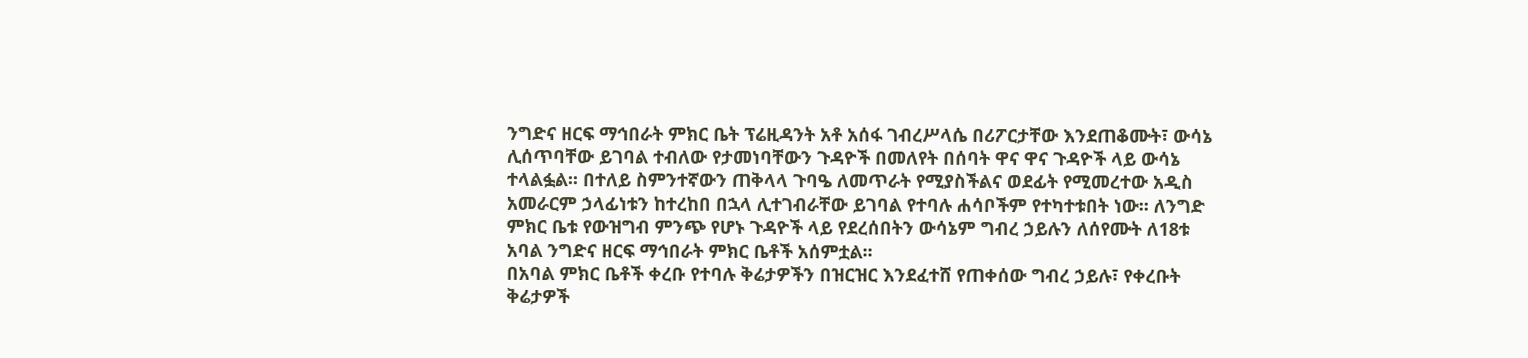ንግድና ዘርፍ ማኅበራት ምክር ቤት ፕሬዚዳንት አቶ አሰፋ ገብረሥላሴ በሪፖርታቸው እንደጠቆሙት፣ ውሳኔ ሊሰጥባቸው ይገባል ተብለው የታመነባቸውን ጉዳዮች በመለየት በሰባት ዋና ዋና ጉዳዮች ላይ ውሳኔ ተላልፏል፡፡ በተለይ ስምንተኛውን ጠቅላላ ጉባዔ ለመጥራት የሚያስችልና ወደፊት የሚመረተው አዲስ አመራርም ኃላፊነቱን ከተረከበ በኋላ ሊተገብራቸው ይገባል የተባሉ ሐሳቦችም የተካተቱበት ነው፡፡ ለንግድ ምክር ቤቱ የውዝግብ ምንጭ የሆኑ ጉዳዮች ላይ የደረሰበትን ውሳኔም ግብረ ኃይሉን ለሰየሙት ለ18ቱ አባል ንግድና ዘርፍ ማኅበራት ምክር ቤቶች አሰምቷል፡፡
በአባል ምክር ቤቶች ቀረቡ የተባሉ ቅሬታዎችን በዝርዝር እንደፈተሸ የጠቀሰው ግብረ ኃይሉ፣ የቀረቡት ቅሬታዎች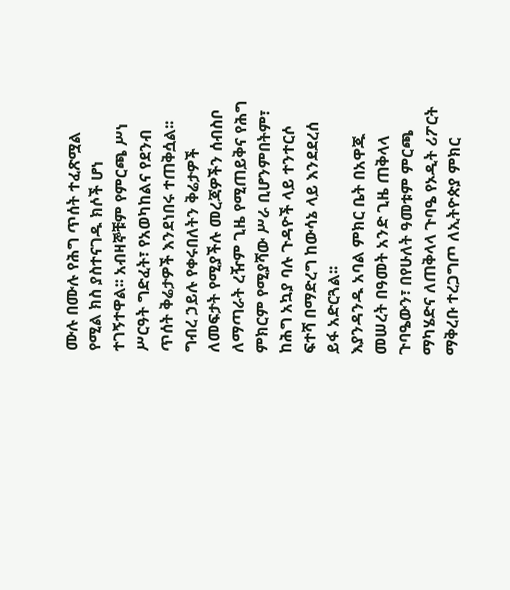ሙሉ በሙሉ የሕግ ጥሰት ተፈጽሟል የሚል ክስ ያስተናገዱ ክሶች ሆነ ተገኝተዋል፡፡ አብዛኞቹም የምርጫ ሥነ ሥርዓት ግድፈት፣ የአወካከልና የደንብ ጥሰት ቅሬታዎች እንደነበሩ ተጠቅሷል፡፡ ግብረ ኃይሉ የቀሩበለትን ቅሬታዎች ለመፍታት የሚያችሉ መረጃዎችን ሰብስቦ ለማጣራት ረዥም ጊዜ የሚጠይቅና የሕግ ምክርም የሚያሻው ሥራ ቢሆንምበትም፣ ከሕግ አኳያ ባሉ ጉዳዮች ላይ ተንተርሶ ፍተሻ በማድረግ ከውሳኔ ላይ እንደደረሰ ይፋ አድርጓል፡፡
እያንዳንዱ አባል ምክር ቤት በአዋጁ መሠረት በዓመት አንድ ጊዜ ጠቅላላ ጉባዔውን፣ በየሁለት ዓመቱም ምርጫ ማካሄድና ለጠቅላላ ጉባዔ የኦዲት ሪፖርት ማቅረቡ ተረጋግጦ ለኢትዮጵያ ምክር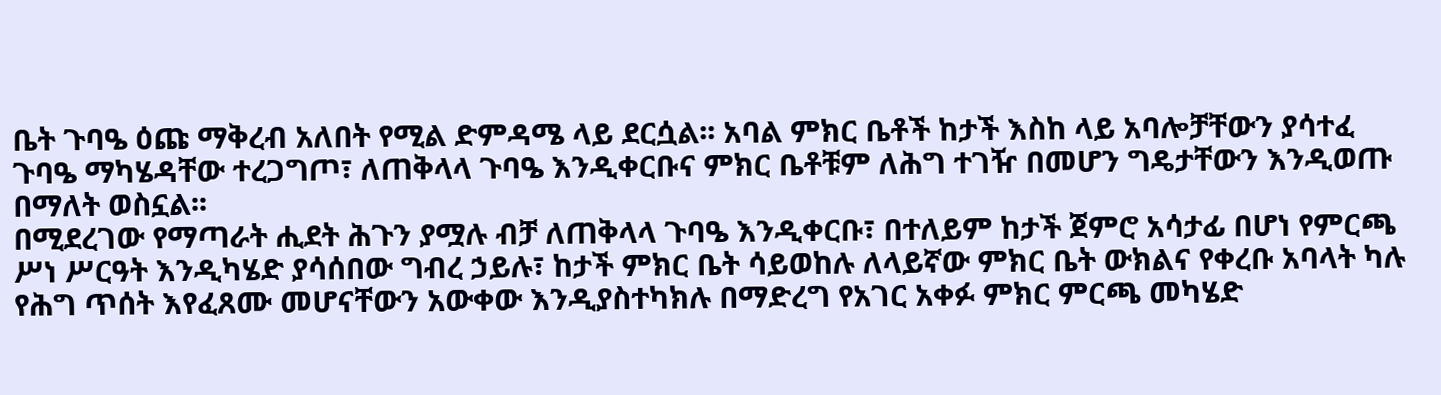ቤት ጉባዔ ዕጩ ማቅረብ አለበት የሚል ድምዳሜ ላይ ደርሷል፡፡ አባል ምክር ቤቶች ከታች እስከ ላይ አባሎቻቸውን ያሳተፈ ጉባዔ ማካሄዳቸው ተረጋግጦ፣ ለጠቅላላ ጉባዔ እንዲቀርቡና ምክር ቤቶቹም ለሕግ ተገዥ በመሆን ግዴታቸውን እንዲወጡ በማለት ወስኗል፡፡
በሚደረገው የማጣራት ሒደት ሕጉን ያሟሉ ብቻ ለጠቅላላ ጉባዔ እንዲቀርቡ፣ በተለይም ከታች ጀምሮ አሳታፊ በሆነ የምርጫ ሥነ ሥርዓት እንዲካሄድ ያሳሰበው ግብረ ኃይሉ፣ ከታች ምክር ቤት ሳይወከሉ ለላይኛው ምክር ቤት ውክልና የቀረቡ አባላት ካሉ የሕግ ጥሰት እየፈጸሙ መሆናቸውን አውቀው እንዲያስተካክሉ በማድረግ የአገር አቀፉ ምክር ምርጫ መካሄድ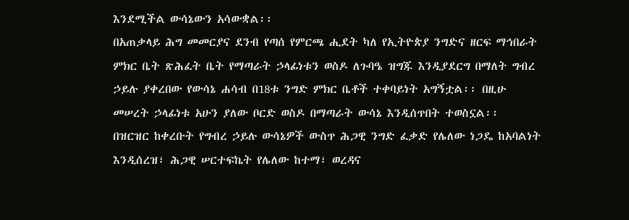እንደሚችል ውሳኔውን አሳውቋል፡፡
በአጠቃላይ ሕግ መመርያና ደንብ የጣሰ የምርጫ ሒደት ካለ የኢትዮጵያ ንግድና ዘርፍ ማኅበራት ምክር ቤት ጽሕፈት ቤት የማጣራት ኃላፊነቱን ወስዶ ለጉባዔ ዝግጁ እንዲያደርግ በማለት ግብረ ኃይሉ ያቀረበው የውሳኔ ሐሳብ በ18ቱ ንግድ ምክር ቤቶች ተቀባይነት አግኝቷል፡፡ በዚሁ መሠረት ኃላፊነቱ አሁን ያለው ቦርድ ወስዶ በማጣራት ውሳኔ እንዲሰጥበት ተወስኗል፡፡
በዝርዝር ከቀረቡት የግብረ ኃይሉ ውሳኔዎች ውስጥ ሕጋዊ ንግድ ፈቃድ የሌለው ነጋዴ ከአባልነት እንዲሰረዝ፣ ሕጋዊ ሠርተፍኬት የሌለው ከተማ፣ ወረዳና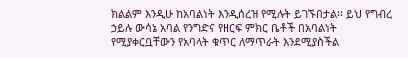ክልልም እንዲሁ ከአባልነት እንዲሰረዝ የሚሉት ይገኙበታል፡፡ ይህ የግብረ ኃይሉ ውሳኔ አባል የንግድና የዘርፍ ምክር ቤቶች በአባልነት የሚያቀርቧቸውን የአባላት ቁጥር ለማጥራት እንደሚያስችል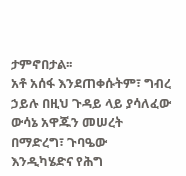ታምኖበታል፡፡
አቶ አሰፋ እንደጠቀሱትም፣ ግብረ ኃይሉ በዚህ ጉዳይ ላይ ያሳለፈው ውሳኔ አዋጁን መሠረት በማድረግ፣ ጉባዔው እንዲካሄድና የሕግ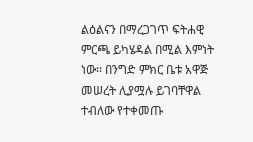ልዕልናን በማረጋገጥ ፍትሐዊ ምርጫ ይካሄዳል በሚል እምነት ነው፡፡ በንግድ ምክር ቤቱ አዋጅ መሠረት ሊያሟሉ ይገባቸዋል ተብለው የተቀመጡ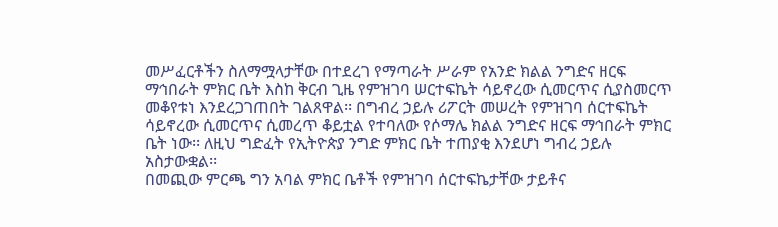መሥፈርቶችን ስለማሟላታቸው በተደረገ የማጣራት ሥራም የአንድ ክልል ንግድና ዘርፍ ማኅበራት ምክር ቤት እስከ ቅርብ ጊዜ የምዝገባ ሠርተፍኬት ሳይኖረው ሲመርጥና ሲያስመርጥ መቆየቱነ እንደረጋገጠበት ገልጸዋል፡፡ በግብረ ኃይሉ ሪፖርት መሠረት የምዝገባ ሰርተፍኬት ሳይኖረው ሲመርጥና ሲመረጥ ቆይቷል የተባለው የሶማሌ ክልል ንግድና ዘርፍ ማኅበራት ምክር ቤት ነው፡፡ ለዚህ ግድፈት የኢትዮጵያ ንግድ ምክር ቤት ተጠያቂ እንደሆነ ግብረ ኃይሉ አስታውቋል፡፡
በመጪው ምርጫ ግን አባል ምክር ቤቶች የምዝገባ ሰርተፍኬታቸው ታይቶና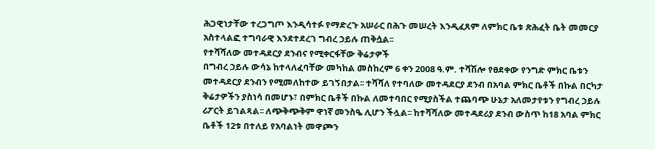ሕጋዊነታቸው ተረጋግጦ እንዲሳተፉ የማድረጉ አሠራር በሕጉ መሠረት እንዲፈጸም ለምክር ቤቱ ጽሕፈት ቤት መመርያ አስተላልፎ ተግባራዊ እንደተደረገ ግብረ ኃይሉ ጠቅሷል፡፡
የተሻሻለው መተዳደርያ ደንብና የሚቀርፋቸው ቅሬታዎች
በግብረ ኃይሉ ውሳኔ ከተላለፈባቸው መካከል መስከረም 6 ቀን 2008 ዓ.ም. ተሻሽሎ የፀደቀው የንግድ ምክር ቤቱን መተዳደርያ ደንብን የሚመለከተው ይገኝበታል፡፡ ተሻሻለ የተባለው መተዳደርያ ደንብ በአባል ምክር ቤቶች በኩል በርካታ ቅሬታዎችን ያስነሳ በመሆኑ፣ በምክር ቤቶች በኩል ለመተባበር የሚያስችል ተጨባጭ ሁኔታ አለመታየቱን የግብረ ኃይሉ ሪፖርት ይገልጻል፡፡ ለጭቅጭቅም ዋነኛ መንስዔ ሊሆን ችሏል፡፡ ከተሻሻለው መተዳደሪያ ደንብ ውስጥ ከ18 አባል ምክር ቤቶች 12ቱ በተለይ የአባልነት መዋጮን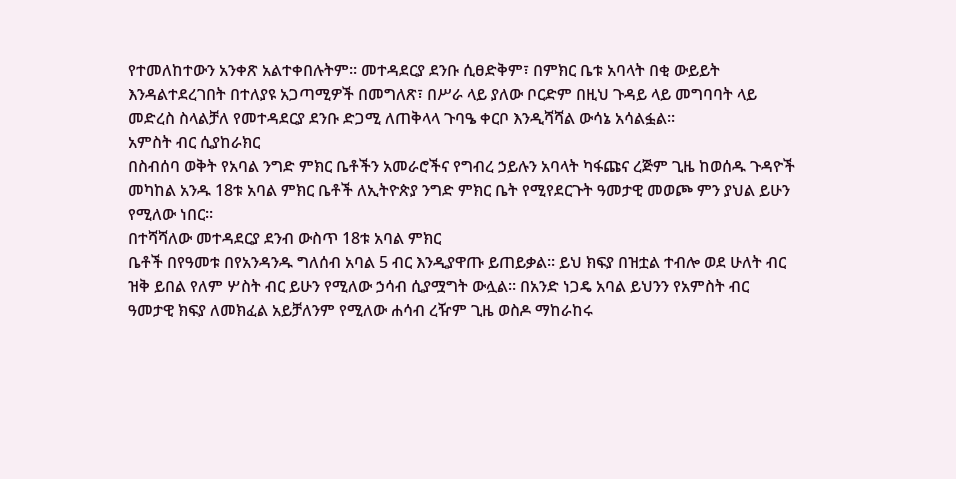የተመለከተውን አንቀጽ አልተቀበሉትም፡፡ መተዳደርያ ደንቡ ሲፀድቅም፣ በምክር ቤቱ አባላት በቂ ውይይት እንዳልተደረገበት በተለያዩ አጋጣሚዎች በመግለጽ፣ በሥራ ላይ ያለው ቦርድም በዚህ ጉዳይ ላይ መግባባት ላይ መድረስ ስላልቻለ የመተዳደርያ ደንቡ ድጋሚ ለጠቅላላ ጉባዔ ቀርቦ እንዲሻሻል ውሳኔ አሳልፏል፡፡
አምስት ብር ሲያከራክር
በስብሰባ ወቅት የአባል ንግድ ምክር ቤቶችን አመራሮችና የግብረ ኃይሉን አባላት ካፋጩና ረጅም ጊዜ ከወሰዱ ጉዳዮች መካከል አንዱ 18ቱ አባል ምክር ቤቶች ለኢትዮጵያ ንግድ ምክር ቤት የሚየደርጉት ዓመታዊ መወጮ ምን ያህል ይሁን የሚለው ነበር፡፡
በተሻሻለው መተዳደርያ ደንብ ውስጥ 18ቱ አባል ምክር
ቤቶች በየዓመቱ በየአንዳንዱ ግለሰብ አባል 5 ብር እንዲያዋጡ ይጠይቃል፡፡ ይህ ክፍያ በዝቷል ተብሎ ወደ ሁለት ብር ዝቅ ይበል የለም ሦስት ብር ይሁን የሚለው ኃሳብ ሲያሟግት ውሏል፡፡ በአንድ ነጋዴ አባል ይህንን የአምስት ብር ዓመታዊ ክፍያ ለመክፈል አይቻለንም የሚለው ሐሳብ ረዥም ጊዜ ወስዶ ማከራከሩ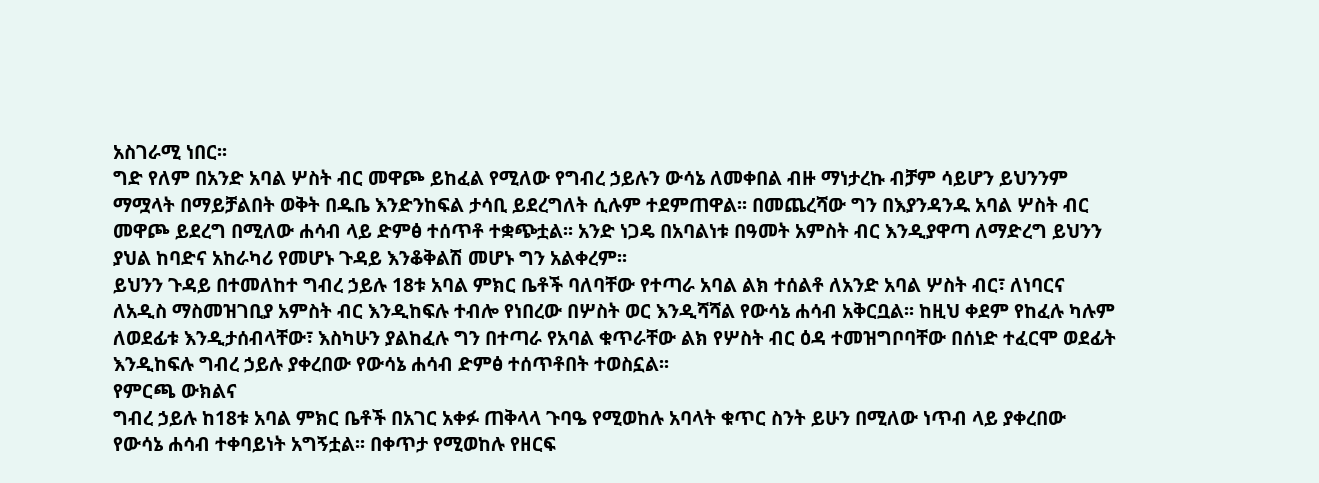አስገራሚ ነበር፡፡
ግድ የለም በአንድ አባል ሦስት ብር መዋጮ ይከፈል የሚለው የግብረ ኃይሉን ውሳኔ ለመቀበል ብዙ ማነታረኩ ብቻም ሳይሆን ይህንንም ማሟላት በማይቻልበት ወቅት በዱቤ እንድንከፍል ታሳቢ ይደረግለት ሲሉም ተደምጠዋል፡፡ በመጨረሻው ግን በእያንዳንዱ አባል ሦስት ብር መዋጮ ይደረግ በሚለው ሐሳብ ላይ ድምፅ ተሰጥቶ ተቋጭቷል፡፡ አንድ ነጋዴ በአባልነቱ በዓመት አምስት ብር እንዲያዋጣ ለማድረግ ይህንን ያህል ከባድና አከራካሪ የመሆኑ ጉዳይ እንቆቅልሽ መሆኑ ግን አልቀረም፡፡
ይህንን ጉዳይ በተመለከተ ግብረ ኃይሉ 18ቱ አባል ምክር ቤቶች ባለባቸው የተጣራ አባል ልክ ተሰልቶ ለአንድ አባል ሦስት ብር፣ ለነባርና ለአዲስ ማስመዝገቢያ አምስት ብር እንዲከፍሉ ተብሎ የነበረው በሦስት ወር እንዲሻሻል የውሳኔ ሐሳብ አቅርቧል፡፡ ከዚህ ቀደም የከፈሉ ካሉም ለወደፊቱ እንዲታሰብላቸው፣ እስካሁን ያልከፈሉ ግን በተጣራ የአባል ቁጥራቸው ልክ የሦስት ብር ዕዳ ተመዝግቦባቸው በሰነድ ተፈርሞ ወደፊት እንዲከፍሉ ግብረ ኃይሉ ያቀረበው የውሳኔ ሐሳብ ድምፅ ተሰጥቶበት ተወስኗል፡፡
የምርጫ ውክልና
ግብረ ኃይሉ ከ18ቱ አባል ምክር ቤቶች በአገር አቀፉ ጠቅላላ ጉባዔ የሚወከሉ አባላት ቁጥር ስንት ይሁን በሚለው ነጥብ ላይ ያቀረበው የውሳኔ ሐሳብ ተቀባይነት አግኝቷል፡፡ በቀጥታ የሚወከሉ የዘርፍ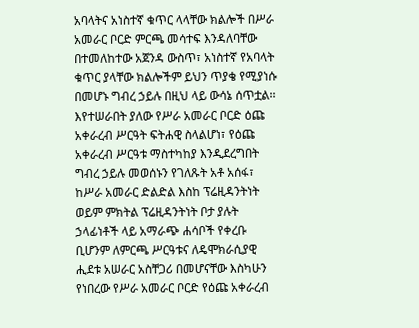አባላትና አነስተኛ ቁጥር ላላቸው ክልሎች በሥራ አመራር ቦርድ ምርጫ መሳተፍ እንዳለባቸው በተመለከተው አጀንዳ ውስጥ፣ አነስተኛ የአባላት ቁጥር ያላቸው ክልሎችም ይህን ጥያቄ የሚያነሱ በመሆኑ ግብረ ኃይሉ በዚህ ላይ ውሳኔ ሰጥቷል፡፡
እየተሠራበት ያለው የሥራ አመራር ቦርድ ዕጩ አቀራረብ ሥርዓት ፍትሐዊ ስላልሆነ፣ የዕጩ አቀራረብ ሥርዓቱ ማስተካከያ እንዲደረግበት ግብረ ኃይሉ መወሰኑን የገለጹት አቶ አሰፋ፣ ከሥራ አመራር ድልድል እስከ ፕሬዚዳንትነት ወይም ምክትል ፕሬዚዳንትነት ቦታ ያሉት ኃላፊነቶች ላይ አማራጭ ሐሳቦች የቀረቡ ቢሆንም ለምርጫ ሥርዓቱና ለዴሞክራሲያዊ ሒደቱ አሠራር አስቸጋሪ በመሆናቸው እስካሁን የነበረው የሥራ አመራር ቦርድ የዕጩ አቀራረብ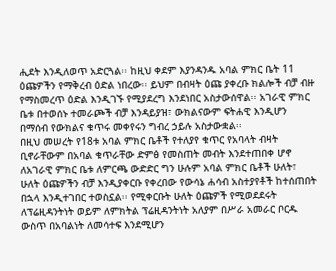ሒደት እንዲለወጥ አድርጓል፡፡ ከዚህ ቀደም እያንዳንዱ አባል ምክር ቤት 11 ዕጩዎችን የማቅረብ ዕድል ነበረው፡፡ ይህም በብዛት ዕጩ ያቀረቡ ክልሎች ብቻ ብዙ የማስመረጥ ዕድል እንዲገኙ የሚያደረግ እንደነበር አስታውሰዋል፡፡ አገራዊ ምክር ቤቱ በተወሰኑ ተመራጮች ብቻ እንዳይያዝ፣ ውክልናውም ፍትሐዊ እንዲሆን በማሰብ የውክልና ቁጥሩ መቀየሩን ግብረ ኃይሉ አስታውቋል፡፡
በዚህ መሠረት የ18ቱ አባል ምክር ቤቶች የተለያየ ቁጥር የአባላት ብዛት ቢኖራቸውም በአባል ቁጥራቸው ድምፅ የመስጠት መብት እንደተጠበቀ ሆኖ ለአገራዊ ምክር ቤቱ ለምርጫ ውድድር ግን ሁሉም አባል ምክር ቤቶች ሁለት፣ ሁለት ዕጩዎችን ብቻ እንዲያቀርቡ የቀረበው የውሳኔ ሐሳብ አስተያየቶች ከተሰጠበት በኋላ እንዲተገበር ተወስኗል፡፡ የሚቀርቡት ሁለት ዕጩዎች የሚወደደሩት ለፕሬዚዳንትነት ወይም ለምክትል ፕሬዚዳንትነት አለያም በሥራ አመራር ቦርዱ ውስጥ በአባልነት ለመሳተፍ እንደሚሆን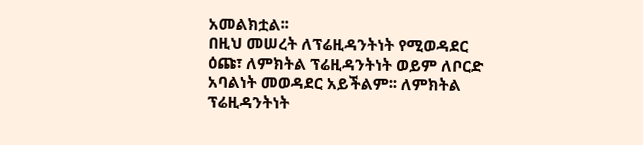አመልክቷል፡፡
በዚህ መሠረት ለፕሬዚዳንትነት የሚወዳደር ዕጩ፣ ለምክትል ፕሬዚዳንትነት ወይም ለቦርድ አባልነት መወዳደር አይችልም፡፡ ለምክትል ፕሬዚዳንትነት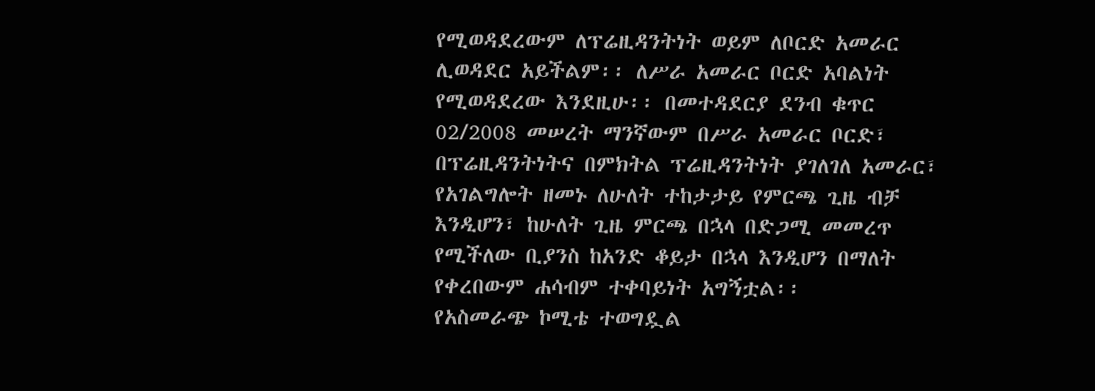የሚወዳደረውም ለፕሬዚዳንትነት ወይም ለቦርድ አመራር ሊወዳደር አይችልም፡፡ ለሥራ አመራር ቦርድ አባልነት የሚወዳደረው እንደዚሁ፡፡ በመተዳደርያ ደንብ ቁጥር 02/2008 መሠረት ማንኛውም በሥራ አመራር ቦርድ፣ በፕሬዚዳንትነትና በምክትል ፕሬዚዳንትነት ያገለገለ አመራር፣ የአገልግሎት ዘመኑ ለሁለት ተከታታይ የምርጫ ጊዜ ብቻ እንዲሆን፣ ከሁለት ጊዜ ምርጫ በኋላ በድጋሚ መመረጥ የሚችለው ቢያንስ ከአንድ ቆይታ በኋላ እንዲሆን በማለት የቀረበውም ሐሳብም ተቀባይነት አግኝቷል፡፡
የአስመራጭ ኮሚቴ ተወግዷል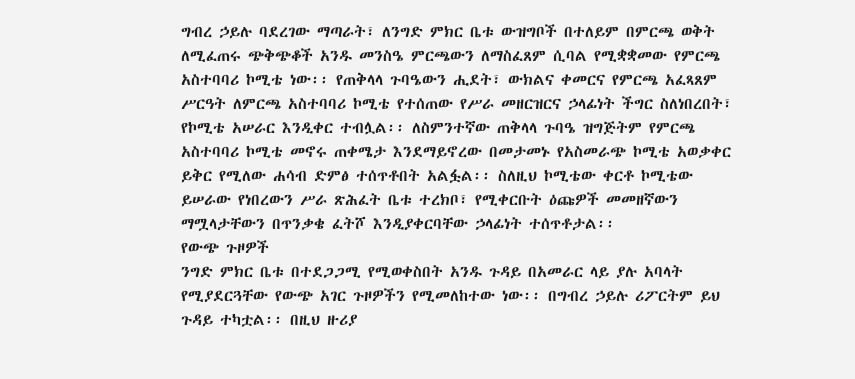ግብረ ኃይሉ ባደረገው ማጣራት፣ ለንግድ ምክር ቤቱ ውዝግቦች በተለይም በምርጫ ወቅት ለሚፈጠሩ ጭቅጭቆች አንዱ መንስዔ ምርጫውን ለማስፈጸም ሲባል የሚቋቋመው የምርጫ አስተባባሪ ኮሚቴ ነው፡፡ የጠቅላላ ጉባዔውን ሒደት፣ ውክልና ቀመርና የምርጫ አፈጻጸም ሥርዓት ለምርጫ አስተባባሪ ኮሚቴ የተሰጠው የሥራ መዘርዝርና ኃላፊነት ችግር ስለነበረበት፣ የኮሚቴ አሠራር እንዲቀር ተብሏል፡፡ ለስምንተኛው ጠቅላላ ጉባዔ ዝግጅትም የምርጫ አስተባባሪ ኮሚቴ መኖሩ ጠቀሜታ እንደማይኖረው በመታመኑ የአስመራጭ ኮሚቴ አወቃቀር ይቅር የሚለው ሐሳብ ድምፅ ተሰጥቶበት አልፏል፡፡ ስለዚህ ኮሚቴው ቀርቶ ኮሚቴው ይሠራው የነበረውን ሥራ ጽሕፈት ቤቱ ተረክቦ፣ የሚቀርቡት ዕጩዎች መመዘኛውን ማሟላታቸውን በጥንቃቄ ፈትሾ እንዲያቀርባቸው ኃላፊነት ተሰጥቶታል፡፡
የውጭ ጉዞዎች
ንግድ ምክር ቤቱ በተደጋጋሚ የሚወቀስበት አንዱ ጉዳይ በአመራር ላይ ያሉ አባላት የሚያደርጓቸው የውጭ አገር ጉዞዎችን የሚመለከተው ነው፡፡ በግብረ ኃይሉ ሪፖርትም ይህ ጉዳይ ተካቷል፡፡ በዚህ ዙሪያ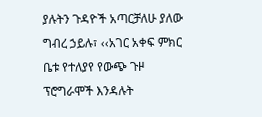ያሉትን ጉዳዮች አጣርቻለሁ ያለው ግብረ ኃይሉ፣ ‹‹አገር አቀፍ ምክር ቤቱ የተለያየ የውጭ ጉዞ ፕሮግራሞች እንዳሉት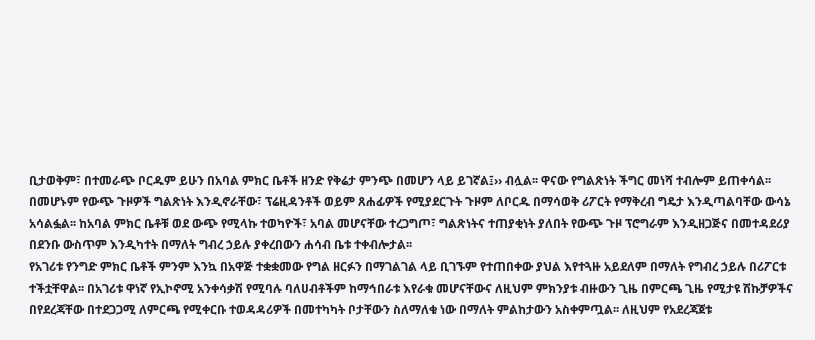ቢታወቅም፣ በተመራጭ ቦርዱም ይሁን በአባል ምክር ቤቶች ዘንድ የቅሬታ ምንጭ በመሆን ላይ ይገኛል፤›› ብሏል፡፡ ዋናው የግልጽነት ችግር መነሻ ተብሎም ይጠቀሳል፡፡ በመሆኑም የውጭ ጉዞዎች ግልጽነት እንዲኖራቸው፣ ፕሬዚዳንቶች ወይም ጸሐፊዎች የሚያደርጉት ጉዞም ለቦርዱ በማሳወቅ ሪፖርት የማቅረብ ግዴታ እንዲጣልባቸው ውሳኔ አሳልፏል፡፡ ከአባል ምክር ቤቶቹ ወደ ውጭ የሚላኩ ተወካዮች፣ አባል መሆናቸው ተረጋግጦ፣ ግልጽነትና ተጠያቂነት ያለበት የውጭ ጉዞ ፕሮግራም እንዲዘጋጅና በመተዳደሪያ በደንቡ ውስጥም እንዲካተት በማለት ግብረ ኃይሉ ያቀረበውን ሐሳብ ቤቱ ተቀብሎታል፡፡
የአገሪቱ የንግድ ምክር ቤቶች ምንም እንኳ በአዋጅ ተቋቋመው የግል ዘርፉን በማገልገል ላይ ቢገኙም የተጠበቀው ያህል እየተጓዙ አይደለም በማለት የግብረ ኃይሉ በሪፖርቱ ተችቷቸዋል፡፡ በአገሪቱ ዋነኛ የኢኮኖሚ አንቀሳቃሽ የሚባሉ ባለሀብቶችም ከማኅበራቱ እየራቁ መሆናቸውና ለዚህም ምክንያቱ ብዙውን ጊዜ በምርጫ ጊዜ የሚታዩ ሽኩቻዎችና በየደረጃቸው በተደጋጋሚ ለምርጫ የሚቀርቡ ተወዳዳሪዎች በመተካካት ቦታቸውን ስለማለቁ ነው በማለት ምልከታውን አስቀምጧል፡፡ ለዚህም የአደረጃጀቱ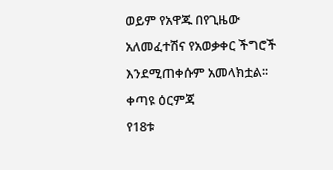ወይም የአዋጁ በየጊዜው አለመፈተሽና የአወቃቀር ችግሮች እንደሚጠቀሱም አመላክቷል፡፡
ቀጣዩ ዕርምጃ
የ18ቱ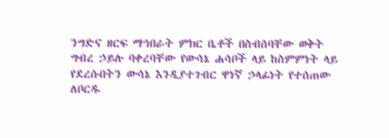ንግድና ዘርፍ ማኅበራት ምክር ቤቶች በስብሰባቸው ወቅት ግብረ ኃይሉ ባቀረባቸው የውሳኔ ሐሳቦች ላይ ከስምምነት ላይ የደረሱበትን ውሳኔ እንዲያተገብር ዋነኛ ኃላፊነት የተሰጠው ለቦርዱ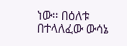ነው፡፡ በዕለቱ በተላለፈው ውሳኔ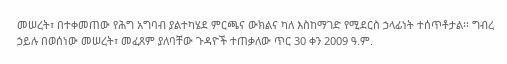መሠረት፣ በተቀመጠው የሕግ አግባብ ያልተካሄደ ምርጫና ውክልና ካለ እስከማገድ የሚደርስ ኃላፊነት ተሰጥቶታል፡፡ ግብረ ኃይሉ በወሰነው መሠረት፣ መፈጸም ያለባቸው ጉዳዮች ተጠቃለው ጥር 30 ቀን 2009 ዓ.ም.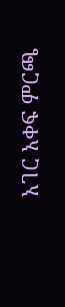አገር አቀፍ ምርጫ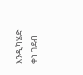እንዲካሄድ ቀነ ገደብ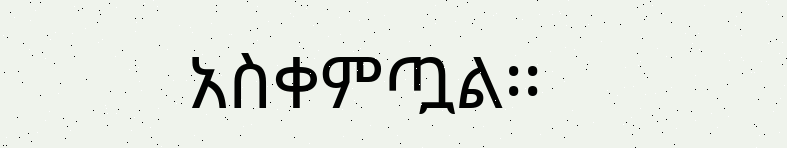አስቀምጧል፡፡